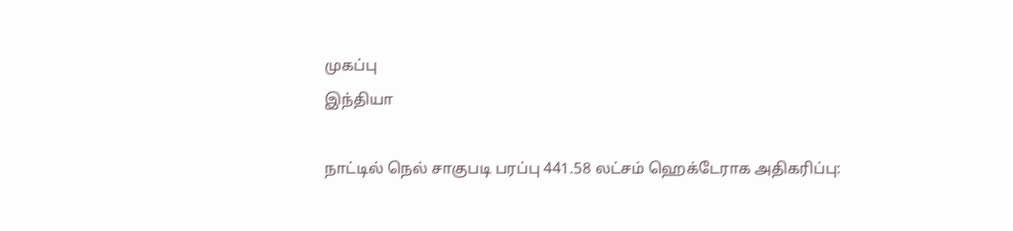முகப்பு
இந்தியா

நாட்டில் நெல் சாகுபடி பரப்பு 441.58 லட்சம் ஹெக்டேராக அதிகரிப்பு: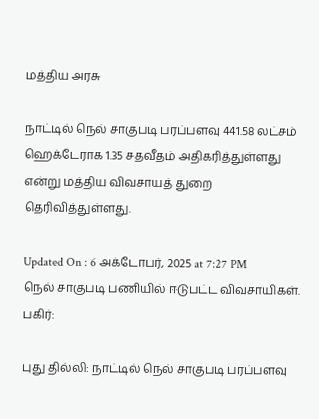மத்திய அரசு

நாட்டில் நெல் சாகுபடி பரப்பளவு 441.58 லட்சம் ஹெக்டேராக 1.35 சதவீதம் அதிகரித்துள்ளது என்று மத்திய விவசாயத் துறை தெரிவித்துள்ளது.

Updated On : 6 அக்டோபர், 2025 at 7:27 PM
நெல் சாகுபடி பணியில் ஈடுபட்ட விவசாயிகள்.
பகிர்:

புது தில்லி: நாட்டில் நெல் சாகுபடி பரப்பளவு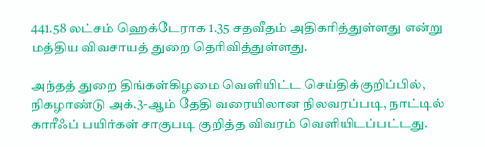441.58 லட்சம் ஹெக்டேராக 1.35 சதவீதம் அதிகரித்துள்ளது என்று மத்திய விவசாயத் துறை தெரிவித்துள்ளது.

அந்தத் துறை திங்கள்கிழமை வெளியிட்ட செய்திக்குறிப்பில், நிகழாண்டு அக்.3-ஆம் தேதி வரையிலான நிலவரப்படி, நாட்டில் காரீஃப் பயிர்கள் சாகுபடி குறித்த விவரம் வெளியிடப்பட்டது.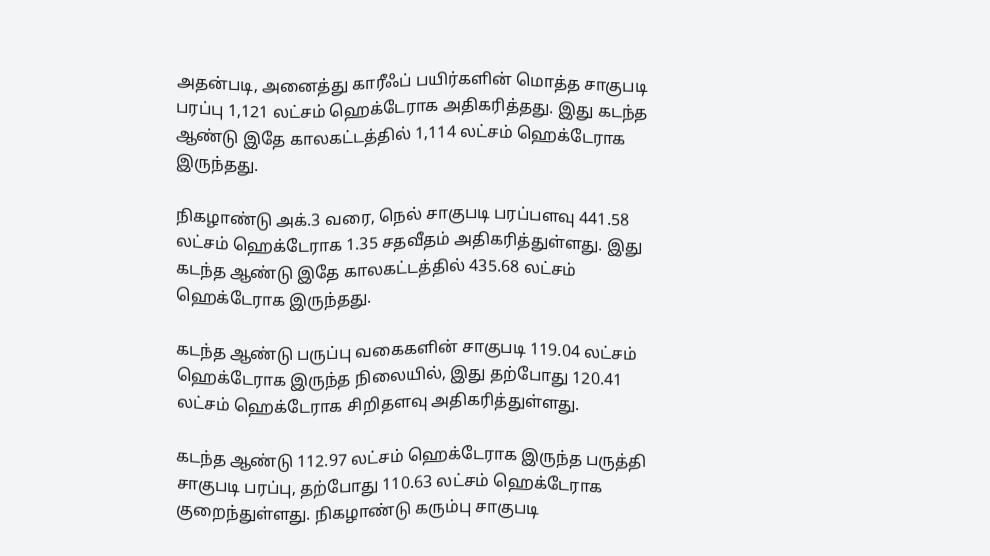அதன்படி, அனைத்து காரீஃப் பயிர்களின் மொத்த சாகுபடி பரப்பு 1,121 லட்சம் ஹெக்டேராக அதிகரித்தது. இது கடந்த ஆண்டு இதே காலகட்டத்தில் 1,114 லட்சம் ஹெக்டேராக இருந்தது.

நிகழாண்டு அக்.3 வரை, நெல் சாகுபடி பரப்பளவு 441.58 லட்சம் ஹெக்டேராக 1.35 சதவீதம் அதிகரித்துள்ளது. இது கடந்த ஆண்டு இதே காலகட்டத்தில் 435.68 லட்சம் ஹெக்டேராக இருந்தது.

கடந்த ஆண்டு பருப்பு வகைகளின் சாகுபடி 119.04 லட்சம் ஹெக்டேராக இருந்த நிலையில், இது தற்போது 120.41 லட்சம் ஹெக்டேராக சிறிதளவு அதிகரித்துள்ளது.

கடந்த ஆண்டு 112.97 லட்சம் ஹெக்டேராக இருந்த பருத்தி சாகுபடி பரப்பு, தற்போது 110.63 லட்சம் ஹெக்டேராக குறைந்துள்ளது. நிகழாண்டு கரும்பு சாகுபடி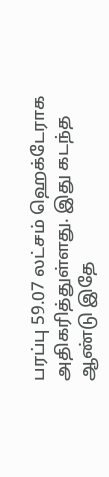பரப்பு 59.07 லட்சம் ஹெக்டேராக அதிகரித்துள்ளது. இது கடந்த ஆண்டு இதே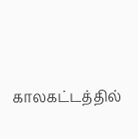காலகட்டத்தில்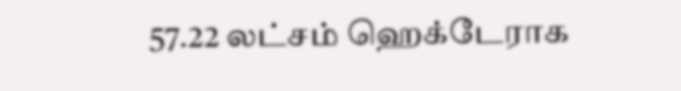57.22 லட்சம் ஹெக்டேராக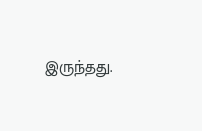இருந்தது.